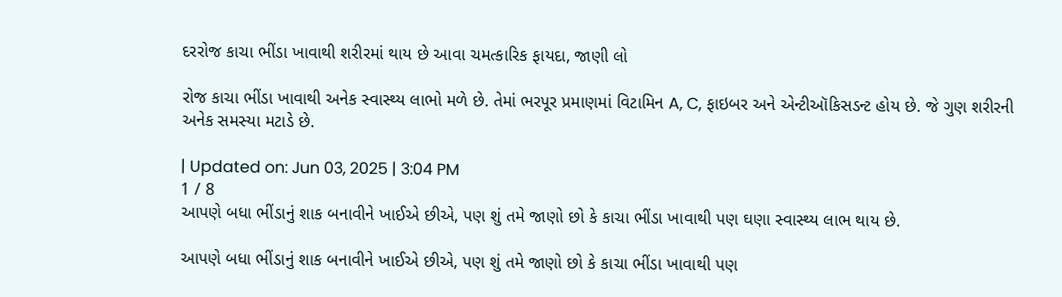દરરોજ કાચા ભીંડા ખાવાથી શરીરમાં થાય છે આવા ચમત્કારિક ફાયદા, જાણી લો

રોજ કાચા ભીંડા ખાવાથી અનેક સ્વાસ્થ્ય લાભો મળે છે. તેમાં ભરપૂર પ્રમાણમાં વિટામિન A, C, ફાઇબર અને એન્ટીઑકિસડન્ટ હોય છે. જે ગુણ શરીરની અનેક સમસ્યા મટાડે છે.

| Updated on: Jun 03, 2025 | 3:04 PM
1 / 8
આપણે બધા ભીંડાનું શાક બનાવીને ખાઈએ છીએ, પણ શું તમે જાણો છો કે કાચા ભીંડા ખાવાથી પણ ઘણા સ્વાસ્થ્ય લાભ થાય છે.

આપણે બધા ભીંડાનું શાક બનાવીને ખાઈએ છીએ, પણ શું તમે જાણો છો કે કાચા ભીંડા ખાવાથી પણ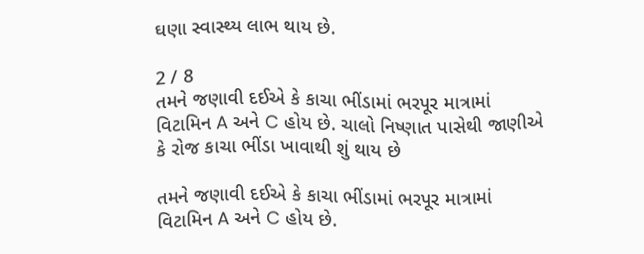ઘણા સ્વાસ્થ્ય લાભ થાય છે.

2 / 8
તમને જણાવી દઈએ કે કાચા ભીંડામાં ભરપૂર માત્રામાં વિટામિન A અને C હોય છે. ચાલો નિષ્ણાત પાસેથી જાણીએ કે રોજ કાચા ભીંડા ખાવાથી શું થાય છે

તમને જણાવી દઈએ કે કાચા ભીંડામાં ભરપૂર માત્રામાં વિટામિન A અને C હોય છે.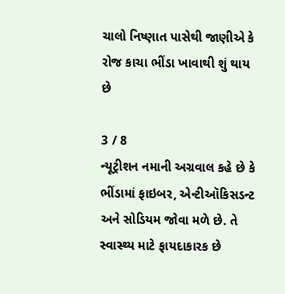ચાલો નિષ્ણાત પાસેથી જાણીએ કે રોજ કાચા ભીંડા ખાવાથી શું થાય છે

3 / 8
ન્યૂટ્રીશન નમાની અગ્રવાલ કહે છે કે ભીંડામાં ફાઇબર, એન્ટીઑકિસડન્ટ અને સોડિયમ જોવા મળે છે. તે સ્વાસ્થ્ય માટે ફાયદાકારક છે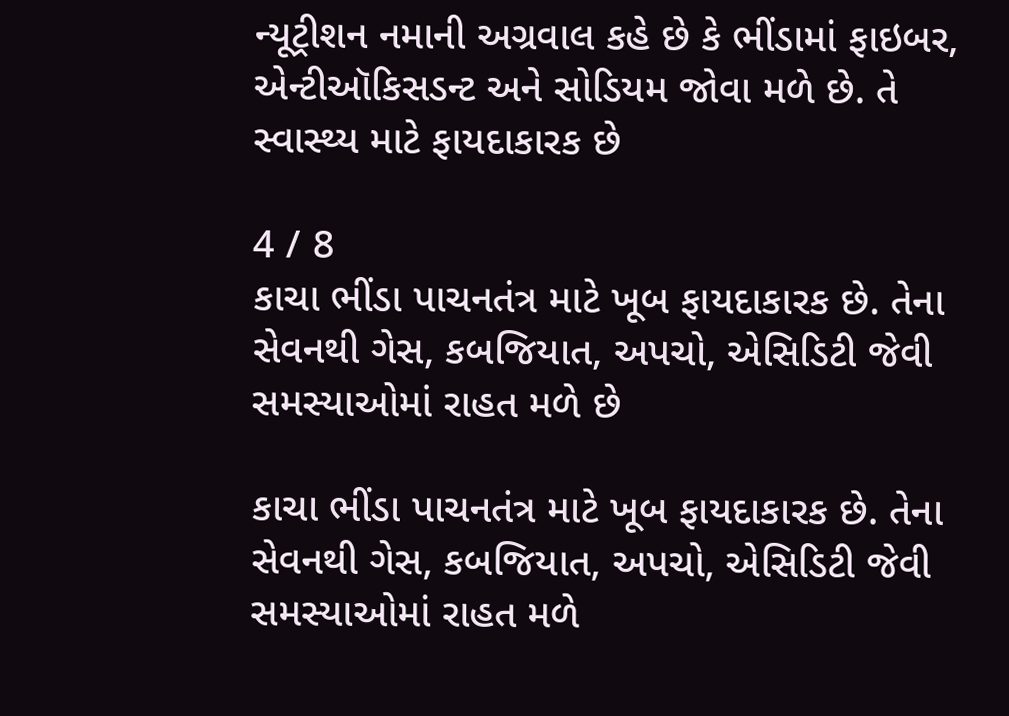ન્યૂટ્રીશન નમાની અગ્રવાલ કહે છે કે ભીંડામાં ફાઇબર, એન્ટીઑકિસડન્ટ અને સોડિયમ જોવા મળે છે. તે સ્વાસ્થ્ય માટે ફાયદાકારક છે

4 / 8
કાચા ભીંડા પાચનતંત્ર માટે ખૂબ ફાયદાકારક છે. તેના સેવનથી ગેસ, કબજિયાત, અપચો, એસિડિટી જેવી સમસ્યાઓમાં રાહત મળે છે

કાચા ભીંડા પાચનતંત્ર માટે ખૂબ ફાયદાકારક છે. તેના સેવનથી ગેસ, કબજિયાત, અપચો, એસિડિટી જેવી સમસ્યાઓમાં રાહત મળે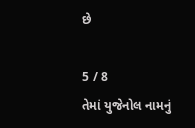છે

5 / 8
તેમાં યુજેનોલ નામનું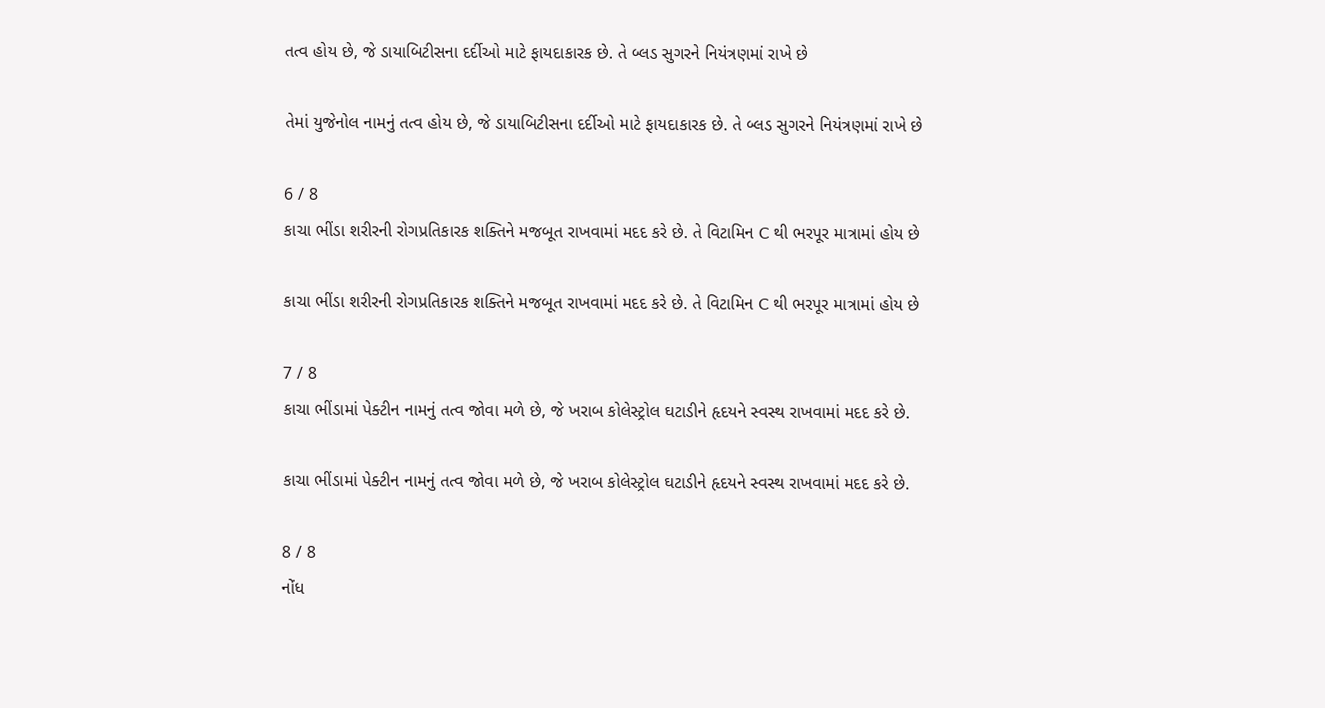તત્વ હોય છે, જે ડાયાબિટીસના દર્દીઓ માટે ફાયદાકારક છે. તે બ્લડ સુગરને નિયંત્રણમાં રાખે છે

તેમાં યુજેનોલ નામનું તત્વ હોય છે, જે ડાયાબિટીસના દર્દીઓ માટે ફાયદાકારક છે. તે બ્લડ સુગરને નિયંત્રણમાં રાખે છે

6 / 8
કાચા ભીંડા શરીરની રોગપ્રતિકારક શક્તિને મજબૂત રાખવામાં મદદ કરે છે. તે વિટામિન C થી ભરપૂર માત્રામાં હોય છે

કાચા ભીંડા શરીરની રોગપ્રતિકારક શક્તિને મજબૂત રાખવામાં મદદ કરે છે. તે વિટામિન C થી ભરપૂર માત્રામાં હોય છે

7 / 8
કાચા ભીંડામાં પેક્ટીન નામનું તત્વ જોવા મળે છે, જે ખરાબ કોલેસ્ટ્રોલ ઘટાડીને હૃદયને સ્વસ્થ રાખવામાં મદદ કરે છે.

કાચા ભીંડામાં પેક્ટીન નામનું તત્વ જોવા મળે છે, જે ખરાબ કોલેસ્ટ્રોલ ઘટાડીને હૃદયને સ્વસ્થ રાખવામાં મદદ કરે છે.

8 / 8
નોંધ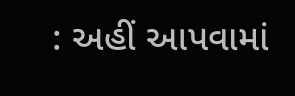: અહીં આપવામાં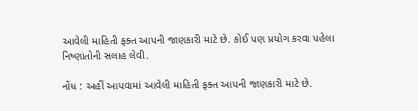આવેલી માહિતી ફક્ત આપની જાણકારી માટે છે. કોઈ પણ પ્રયોગ કરવા પહેલા નિષ્ણાંતોની સલાહ લેવી.

નોંધ : અહીં આપવામાં આવેલી માહિતી ફક્ત આપની જાણકારી માટે છે.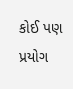કોઈ પણ પ્રયોગ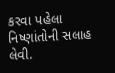કરવા પહેલા નિષ્ણાંતોની સલાહ લેવી.